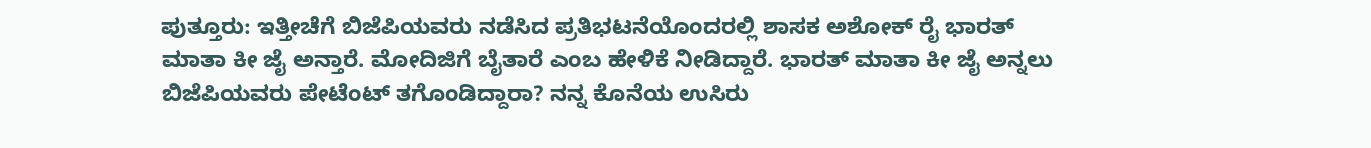ಪುತ್ತೂರು: ಇತ್ತೀಚೆಗೆ ಬಿಜೆಪಿಯವರು ನಡೆಸಿದ ಪ್ರತಿಭಟನೆಯೊಂದರಲ್ಲಿ ಶಾಸಕ ಅಶೋಕ್ ರೈ ಭಾರತ್ ಮಾತಾ ಕೀ ಜೈ ಅನ್ತಾರೆ. ಮೋದಿಜಿಗೆ ಬೈತಾರೆ ಎಂಬ ಹೇಳಿಕೆ ನೀಡಿದ್ದಾರೆ. ಭಾರತ್ ಮಾತಾ ಕೀ ಜೈ ಅನ್ನಲು ಬಿಜೆಪಿಯವರು ಪೇಟೆಂಟ್ ತಗೊಂಡಿದ್ದಾರಾ? ನನ್ನ ಕೊನೆಯ ಉಸಿರು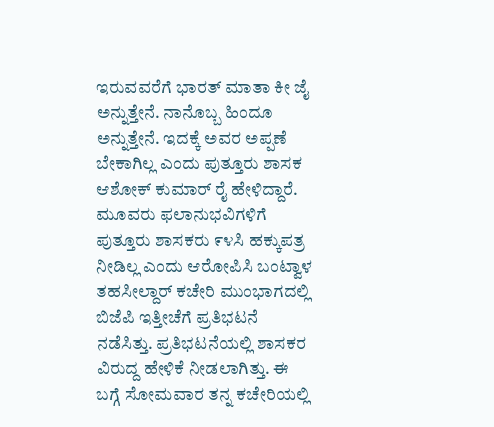ಇರುವವರೆಗೆ ಭಾರತ್ ಮಾತಾ ಕೀ ಜೈ ಅನ್ನುತ್ತೇನೆ. ನಾನೊಬ್ಬ ಹಿಂದೂ ಅನ್ನುತ್ತೇನೆ. ಇದಕ್ಕೆ ಅವರ ಅಪ್ಪಣೆ ಬೇಕಾಗಿಲ್ಲ ಎಂದು ಪುತ್ತೂರು ಶಾಸಕ ಆಶೋಕ್ ಕುಮಾರ್ ರೈ ಹೇಳಿದ್ದಾರೆ. ಮೂವರು ಫಲಾನುಭವಿಗಳಿಗೆ ಪುತ್ತೂರು ಶಾಸಕರು ೯೪ಸಿ ಹಕ್ಕುಪತ್ರ ನೀಡಿಲ್ಲ ಎಂದು ಆರೋಪಿಸಿ ಬಂಟ್ವಾಳ ತಹಸೀಲ್ದಾರ್ ಕಚೇರಿ ಮುಂಭಾಗದಲ್ಲಿ ಬಿಜೆಪಿ ಇತ್ತೀಚೆಗೆ ಪ್ರತಿಭಟನೆ ನಡೆಸಿತ್ತು. ಪ್ರತಿಭಟನೆಯಲ್ಲಿ ಶಾಸಕರ ವಿರುದ್ದ ಹೇಳಿಕೆ ನೀಡಲಾಗಿತ್ತು. ಈ ಬಗ್ಗೆ ಸೋಮವಾರ ತನ್ನ ಕಚೇರಿಯಲ್ಲಿ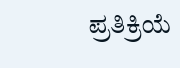ಪ್ರತಿಕ್ರಿಯೆ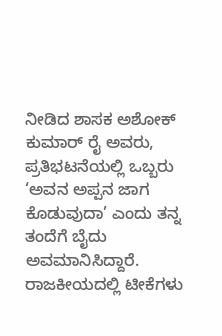ನೀಡಿದ ಶಾಸಕ ಅಶೋಕ್ ಕುಮಾರ್ ರೈ ಅವರು, ಪ್ರತಿಭಟನೆಯಲ್ಲಿ ಒಬ್ಬರು ‘ಅವನ ಅಪ್ಪನ ಜಾಗ ಕೊಡುವುದಾ’ ಎಂದು ತನ್ನ ತಂದೆಗೆ ಬೈದು ಅವಮಾನಿಸಿದ್ದಾರೆ. ರಾಜಕೀಯದಲ್ಲಿ ಟೀಕೆಗಳು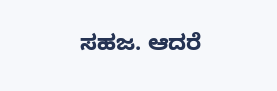ಸಹಜ. ಆದರೆ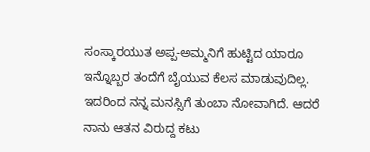ಸಂಸ್ಕಾರಯುತ ಅಪ್ಪ-ಅಮ್ಮನಿಗೆ ಹುಟ್ಟಿದ ಯಾರೂ ಇನ್ನೊಬ್ಬರ ತಂದೆಗೆ ಬೈಯುವ ಕೆಲಸ ಮಾಡುವುದಿಲ್ಲ. ಇದರಿಂದ ನನ್ನ ಮನಸ್ಸಿಗೆ ತುಂಬಾ ನೋವಾಗಿದೆ. ಆದರೆ ನಾನು ಆತನ ವಿರುದ್ದ ಕಟು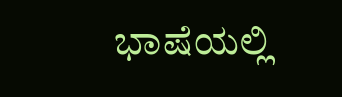ಭಾಷೆಯಲ್ಲಿ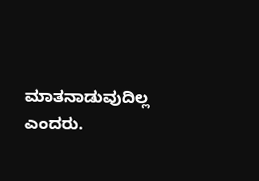ಮಾತನಾಡುವುದಿಲ್ಲ ಎಂದರು.